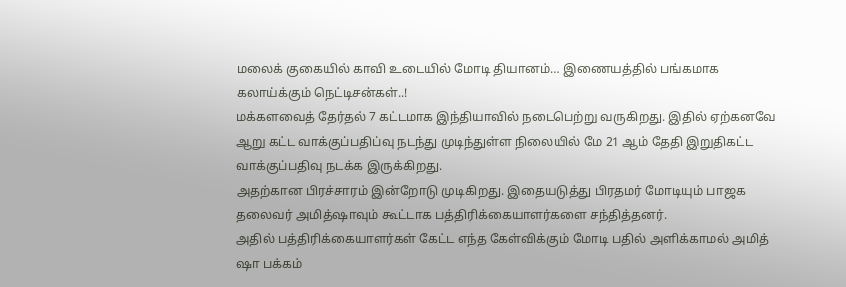மலைக் குகையில் காவி உடையில் மோடி தியானம்… இணையத்தில் பங்கமாக கலாய்க்கும் நெட்டிசன்கள்..!
மக்களவைத் தேர்தல் 7 கட்டமாக இந்தியாவில் நடைபெற்று வருகிறது. இதில் ஏற்கனவே ஆறு கட்ட வாக்குப்பதிப்வு நடந்து முடிந்துள்ள நிலையில் மே 21 ஆம் தேதி இறுதிகட்ட வாக்குப்பதிவு நடக்க இருக்கிறது.
அதற்கான பிரச்சாரம் இன்றோடு முடிகிறது. இதையடுத்து பிரதமர் மோடியும் பாஜக தலைவர் அமித்ஷாவும் கூட்டாக பத்திரிக்கையாளர்களை சந்தித்தனர்.
அதில் பத்திரிக்கையாளர்கள் கேட்ட எந்த கேள்விக்கும் மோடி பதில் அளிக்காமல் அமித் ஷா பக்கம்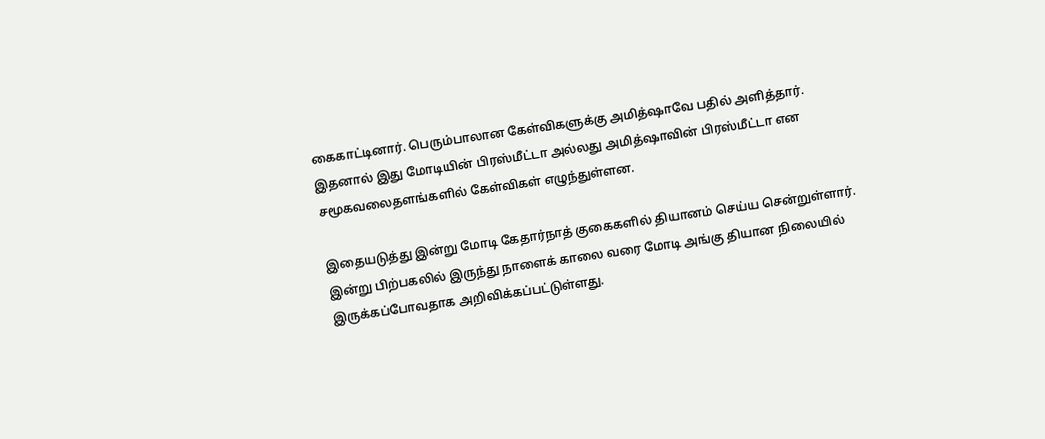கைகாட்டினார். பெரும்பாலான கேள்விகளுக்கு அமித்ஷாவே பதில் அளித்தார்.
இதனால் இது மோடியின் பிரஸ்மீட்டா அல்லது அமித்ஷாவின் பிரஸ்மீட்டா என சமூகவலைதளங்களில் கேள்விகள் எழுந்துள்ளன.

இதையடுத்து இன்று மோடி கேதார்நாத் குகைகளில் தியானம் செய்ய சென்றுள்ளார்.
இன்று பிற்பகலில் இருந்து நாளைக் காலை வரை மோடி அங்கு தியான நிலையில் இருக்கப்போவதாக அறிவிக்கப்பட்டுள்ளது.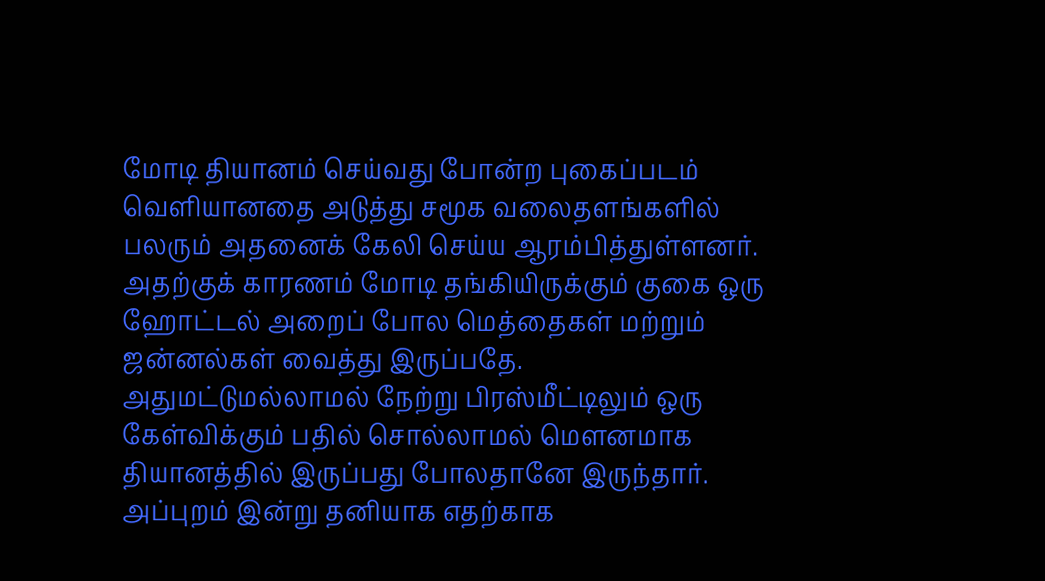மோடி தியானம் செய்வது போன்ற புகைப்படம் வெளியானதை அடுத்து சமூக வலைதளங்களில் பலரும் அதனைக் கேலி செய்ய ஆரம்பித்துள்ளனர்.
அதற்குக் காரணம் மோடி தங்கியிருக்கும் குகை ஒரு ஹோட்டல் அறைப் போல மெத்தைகள் மற்றும் ஜன்னல்கள் வைத்து இருப்பதே.
அதுமட்டுமல்லாமல் நேற்று பிரஸ்மீட்டிலும் ஒரு கேள்விக்கும் பதில் சொல்லாமல் மௌனமாக தியானத்தில் இருப்பது போலதானே இருந்தார்.
அப்புறம் இன்று தனியாக எதற்காக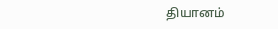தியானம்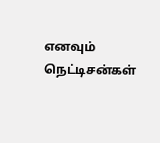எனவும் நெட்டிசன்கள்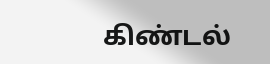கிண்டல்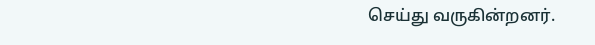செய்து வருகின்றனர்.